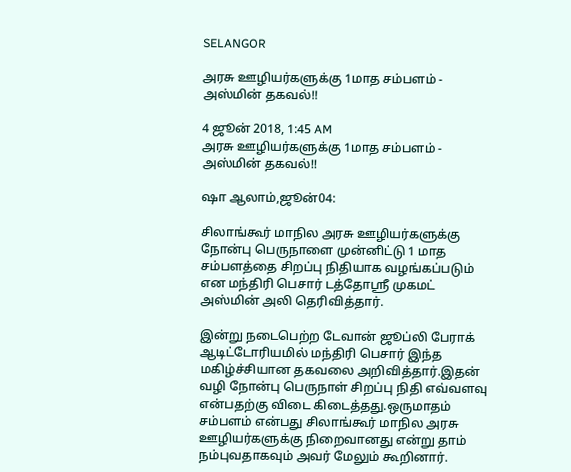SELANGOR

அரசு ஊழியர்களுக்கு 1மாத சம்பளம் - அஸ்மின் தகவல்!!

4 ஜூன் 2018, 1:45 AM
அரசு ஊழியர்களுக்கு 1மாத சம்பளம் - அஸ்மின் தகவல்!!

ஷா ஆலாம்,ஜூன்04:

சிலாங்கூர் மாநில அரசு ஊழியர்களுக்கு நோன்பு பெருநாளை முன்னிட்டு 1 மாத சம்பளத்தை சிறப்பு நிதியாக வழங்கப்படும் என மந்திரி பெசார் டத்தோஸ்ரீ முகமட் அஸ்மின் அலி தெரிவித்தார்.

இன்று நடைபெற்ற டேவான் ஜூப்லி பேராக் ஆடிட்டோரியமில் மந்திரி பெசார் இந்த மகிழ்ச்சியான தகவலை அறிவித்தார்.இதன் வழி நோன்பு பெருநாள் சிறப்பு நிதி எவ்வளவு என்பதற்கு விடை கிடைத்தது.ஒருமாதம் சம்பளம் என்பது சிலாங்கூர் மாநில அரசு ஊழியர்களுக்கு நிறைவானது என்று தாம் நம்புவதாகவும் அவர் மேலும் கூறினார்.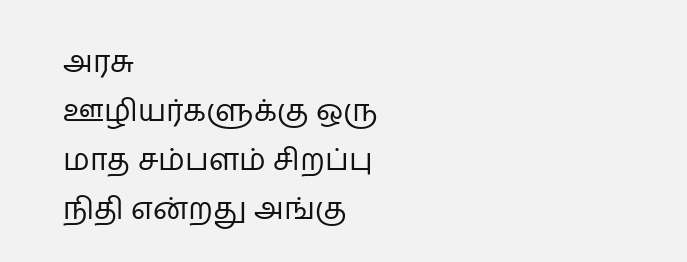அரசு ஊழியர்களுக்கு ஒரு மாத சம்பளம் சிறப்பு நிதி என்றது அங்கு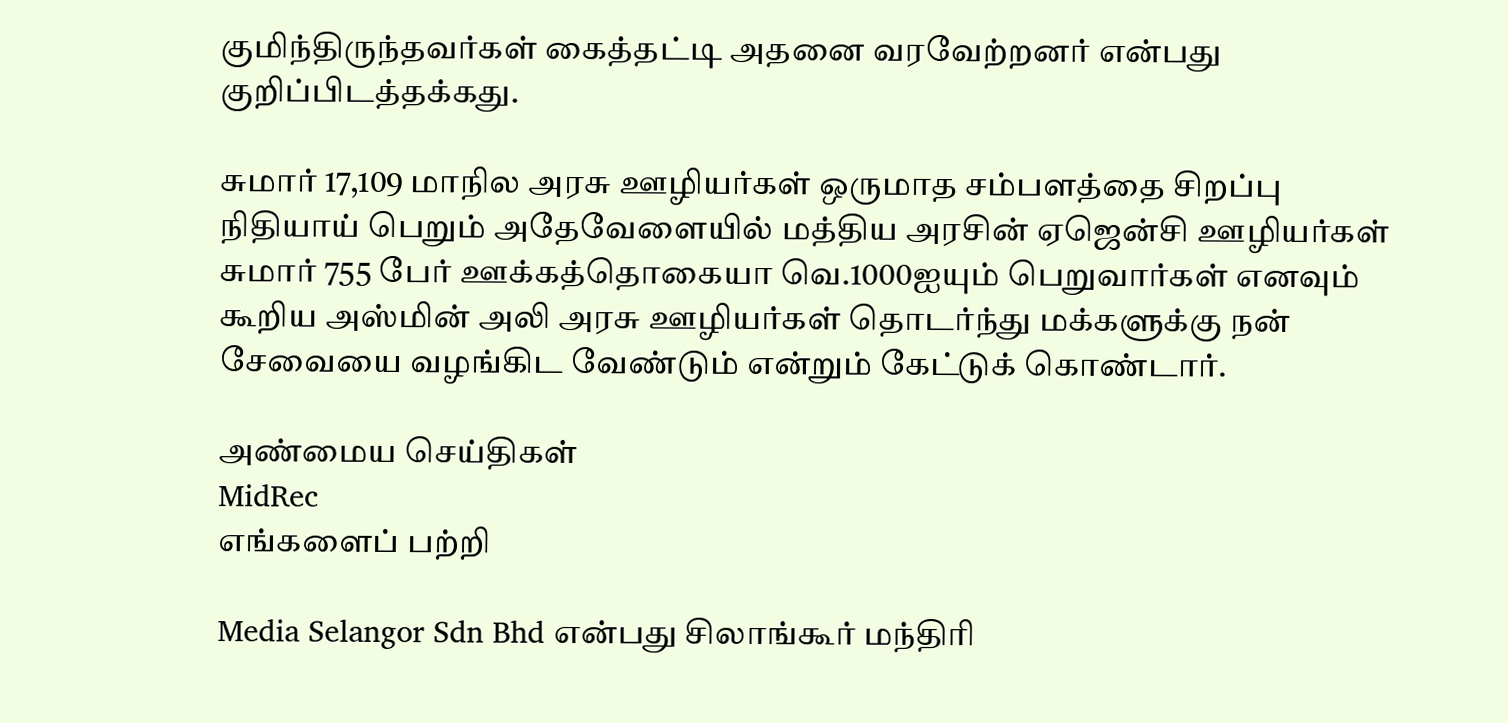குமிந்திருந்தவர்கள் கைத்தட்டி அதனை வரவேற்றனர் என்பது குறிப்பிடத்தக்கது.

சுமார் 17,109 மாநில அரசு ஊழியர்கள் ஒருமாத சம்பளத்தை சிறப்பு நிதியாய் பெறும் அதேவேளையில் மத்திய அரசின் ஏஜென்சி ஊழியர்கள் சுமார் 755 பேர் ஊக்கத்தொகையா வெ.1000ஐயும் பெறுவார்கள் எனவும் கூறிய அஸ்மின் அலி அரசு ஊழியர்கள் தொடர்ந்து மக்களுக்கு நன் சேவையை வழங்கிட வேண்டும் என்றும் கேட்டுக் கொண்டார்.

அண்மைய செய்திகள்
MidRec
எங்களைப் பற்றி

Media Selangor Sdn Bhd என்பது சிலாங்கூர் மந்திரி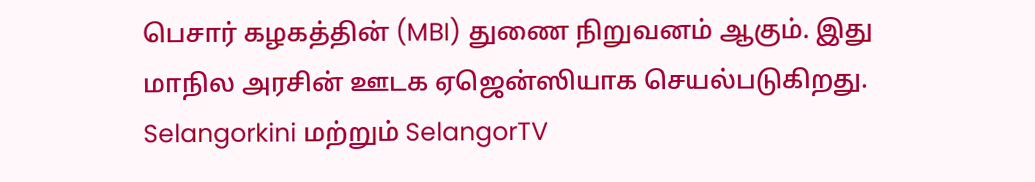பெசார் கழகத்தின் (MBI) துணை நிறுவனம் ஆகும். இது மாநில அரசின் ஊடக ஏஜென்ஸியாக செயல்படுகிறது. Selangorkini மற்றும் SelangorTV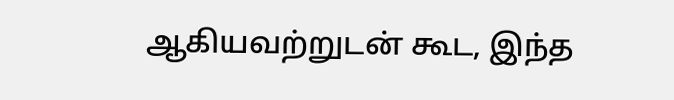ஆகியவற்றுடன் கூட, இந்த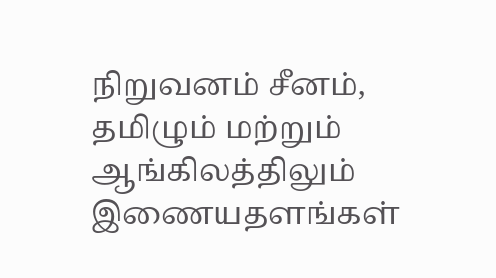நிறுவனம் சீனம், தமிழும் மற்றும் ஆங்கிலத்திலும் இணையதளங்கள்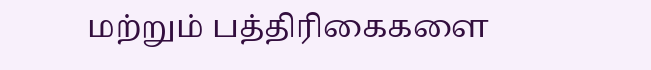மற்றும் பத்திரிகைகளை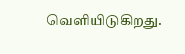வெளியிடுகிறது.